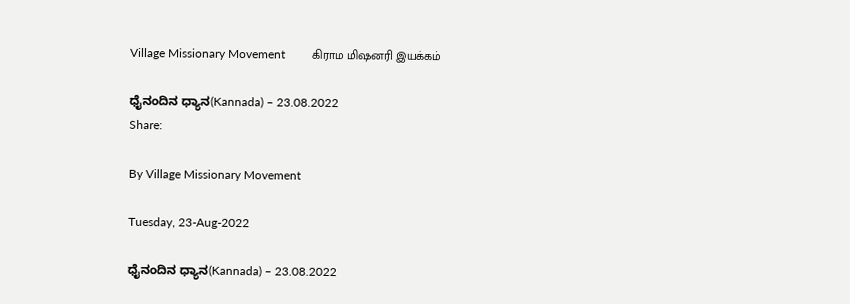Village Missionary Movement         கிராம மிஷனரி இயக்கம்

ಧೈನಂದಿನ ಧ್ಯಾನ(Kannada) – 23.08.2022
Share:

By Village Missionary Movement

Tuesday, 23-Aug-2022

ಧೈನಂದಿನ ಧ್ಯಾನ(Kannada) – 23.08.2022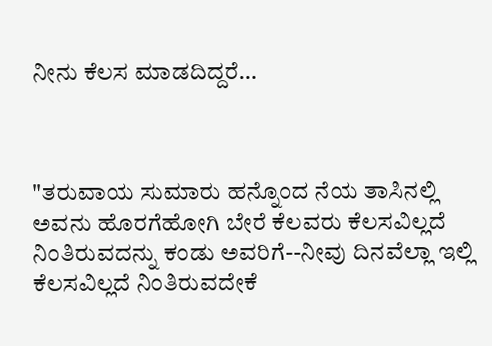ನೀನು ಕೆಲಸ ಮಾಡದಿದ್ದರೆ…



"ತರುವಾಯ ಸುಮಾರು ಹನ್ನೊಂದ ನೆಯ ತಾಸಿನಲ್ಲಿ ಅವನು ಹೊರಗೆಹೋಗಿ ಬೇರೆ ಕೆಲವರು ಕೆಲಸವಿಲ್ಲದೆ ನಿಂತಿರುವದನ್ನು ಕಂಡು ಅವರಿಗೆ--ನೀವು ದಿನವೆಲ್ಲಾ ಇಲ್ಲಿ ಕೆಲಸವಿಲ್ಲದೆ ನಿಂತಿರುವದೇಕೆ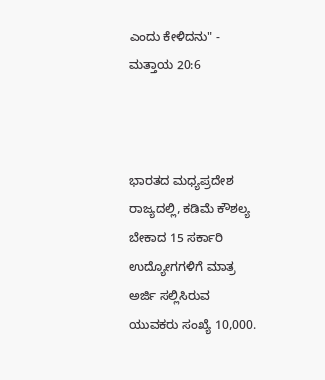ಎಂದು ಕೇಳಿದನು" - ಮತ್ತಾಯ 20:6



ಭಾರತದ ಮಧ್ಯಪ್ರದೇಶ ರಾಜ್ಯದಲ್ಲಿ, ಕಡಿಮೆ ಕೌಶಲ್ಯ ಬೇಕಾದ 15 ಸರ್ಕಾರಿ ಉದ್ಯೋಗಗಳಿಗೆ ಮಾತ್ರ ಅರ್ಜಿ ಸಲ್ಲಿಸಿರುವ ಯುವಕರು ಸಂಖ್ಯೆ 10,000.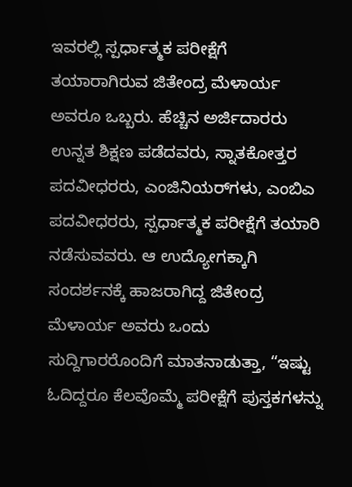ಇವರಲ್ಲಿ ಸ್ಪರ್ಧಾತ್ಮಕ ಪರೀಕ್ಷೆಗೆ ತಯಾರಾಗಿರುವ ಜಿತೇಂದ್ರ ಮೆಳಾರ್ಯ ಅವರೂ ಒಬ್ಬರು. ಹೆಚ್ಚಿನ ಅರ್ಜಿದಾರರು ಉನ್ನತ ಶಿಕ್ಷಣ ಪಡೆದವರು, ಸ್ನಾತಕೋತ್ತರ ಪದವೀಧರರು, ಎಂಜಿನಿಯರ್‌ಗಳು, ಎಂಬಿಎ ಪದವೀಧರರು, ಸ್ಪರ್ಧಾತ್ಮಕ ಪರೀಕ್ಷೆಗೆ ತಯಾರಿ ನಡೆಸುವವರು. ಆ ಉದ್ಯೋಗಕ್ಕಾಗಿ ಸಂದರ್ಶನಕ್ಕೆ ಹಾಜರಾಗಿದ್ದ ಜಿತೇಂದ್ರ ಮೆಳಾರ್ಯ ಅವರು ಒಂದು ಸುದ್ದಿಗಾರರೊಂದಿಗೆ ಮಾತನಾಡುತ್ತಾ, “ಇಷ್ಟು ಓದಿದ್ದರೂ ಕೆಲವೊಮ್ಮೆ ಪರೀಕ್ಷೆಗೆ ಪುಸ್ತಕಗಳನ್ನು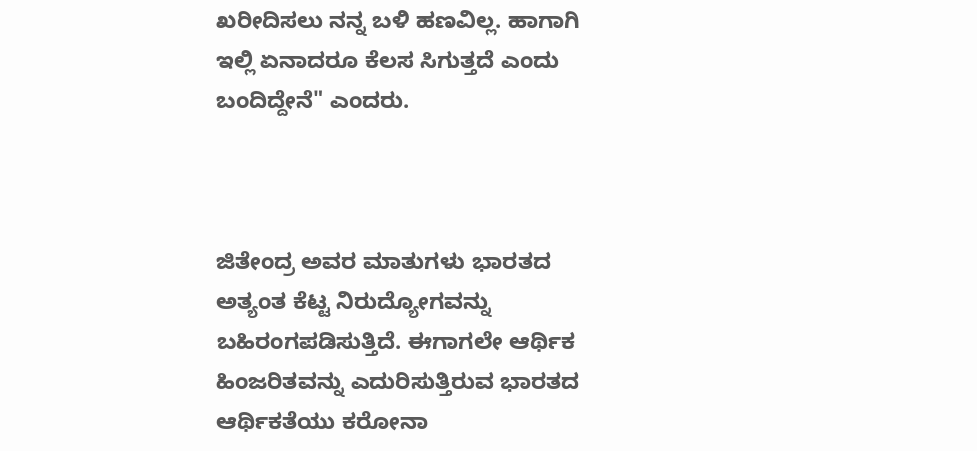ಖರೀದಿಸಲು ನನ್ನ ಬಳಿ ಹಣವಿಲ್ಲ. ಹಾಗಾಗಿ ಇಲ್ಲಿ ಏನಾದರೂ ಕೆಲಸ ಸಿಗುತ್ತದೆ ಎಂದು ಬಂದಿದ್ದೇನೆ" ಎಂದರು.



ಜಿತೇಂದ್ರ ಅವರ ಮಾತುಗಳು ಭಾರತದ ಅತ್ಯಂತ ಕೆಟ್ಟ ನಿರುದ್ಯೋಗವನ್ನು ಬಹಿರಂಗಪಡಿಸುತ್ತಿದೆ. ಈಗಾಗಲೇ ಆರ್ಥಿಕ ಹಿಂಜರಿತವನ್ನು ಎದುರಿಸುತ್ತಿರುವ ಭಾರತದ ಆರ್ಥಿಕತೆಯು ಕರೋನಾ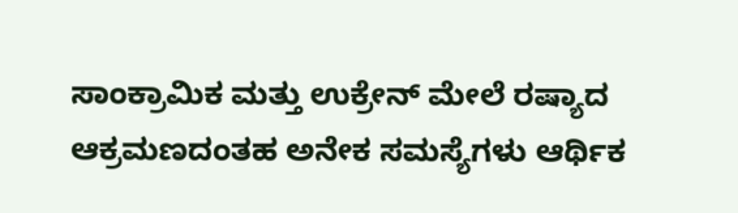ಸಾಂಕ್ರಾಮಿಕ ಮತ್ತು ಉಕ್ರೇನ್ ಮೇಲೆ ರಷ್ಯಾದ ಆಕ್ರಮಣದಂತಹ ಅನೇಕ ಸಮಸ್ಯೆಗಳು ಆರ್ಥಿಕ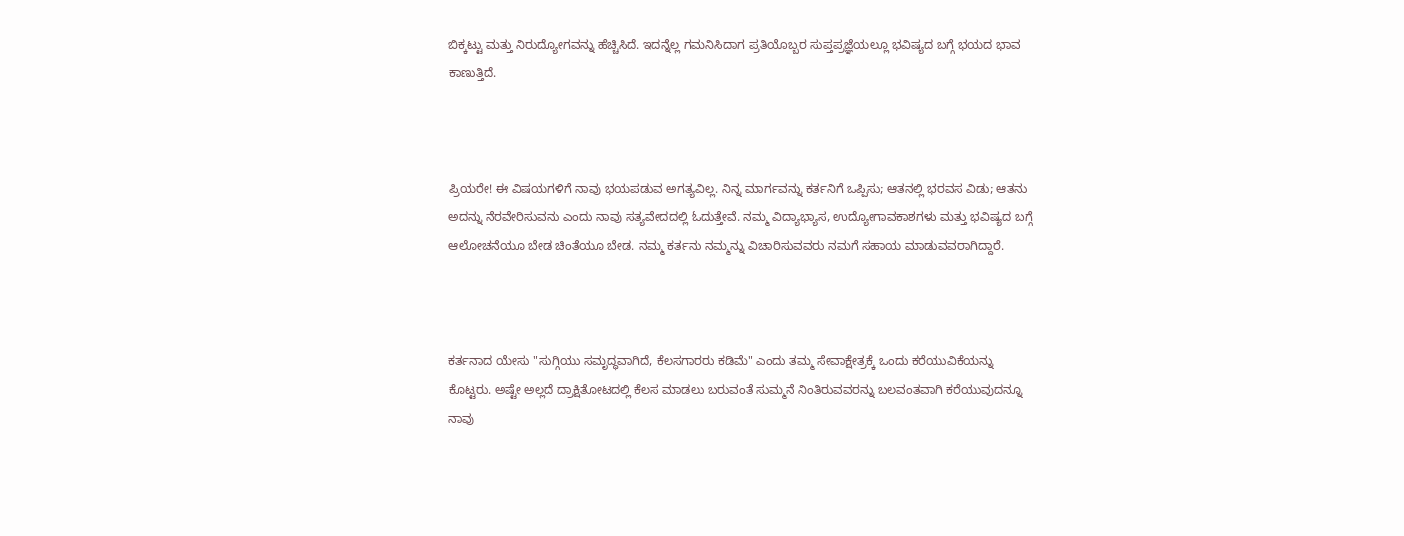ಬಿಕ್ಕಟ್ಟು ಮತ್ತು ನಿರುದ್ಯೋಗವನ್ನು ಹೆಚ್ಚಿಸಿದೆ. ಇದನ್ನೆಲ್ಲ ಗಮನಿಸಿದಾಗ ಪ್ರತಿಯೊಬ್ಬರ ಸುಪ್ತಪ್ರಜ್ಞೆಯಲ್ಲೂ ಭವಿಷ್ಯದ ಬಗ್ಗೆ ಭಯದ ಭಾವ ಕಾಣುತ್ತಿದೆ.



ಪ್ರಿಯರೇ! ಈ ವಿಷಯಗಳಿಗೆ ನಾವು ಭಯಪಡುವ ಅಗತ್ಯವಿಲ್ಲ. ನಿನ್ನ ಮಾರ್ಗವನ್ನು ಕರ್ತನಿಗೆ ಒಪ್ಪಿಸು; ಆತನಲ್ಲಿ ಭರವಸ ವಿಡು; ಆತನು ಅದನ್ನು ನೆರವೇರಿಸುವನು ಎಂದು ನಾವು ಸತ್ಯವೇದದಲ್ಲಿ ಓದುತ್ತೇವೆ. ನಮ್ಮ ವಿದ್ಯಾಭ್ಯಾಸ, ಉದ್ಯೋಗಾವಕಾಶಗಳು ಮತ್ತು ಭವಿಷ್ಯದ ಬಗ್ಗೆ ಆಲೋಚನೆಯೂ ಬೇಡ ಚಿಂತೆಯೂ ಬೇಡ. ನಮ್ಮ ಕರ್ತನು ನಮ್ಮನ್ನು ವಿಚಾರಿಸುವವರು ನಮಗೆ ಸಹಾಯ ಮಾಡುವವರಾಗಿದ್ದಾರೆ.



ಕರ್ತನಾದ ಯೇಸು "ಸುಗ್ಗಿಯು ಸಮೃದ್ಧವಾಗಿದೆ, ಕೆಲಸಗಾರರು ಕಡಿಮೆ" ಎಂದು ತಮ್ಮ ಸೇವಾಕ್ಷೇತ್ರಕ್ಕೆ ಒಂದು ಕರೆಯುವಿಕೆಯನ್ನು ಕೊಟ್ಟರು. ಅಷ್ಟೇ ಅಲ್ಲದೆ ದ್ರಾಕ್ಷಿತೋಟದಲ್ಲಿ ಕೆಲಸ ಮಾಡಲು ಬರುವಂತೆ ಸುಮ್ಮನೆ ನಿಂತಿರುವವರನ್ನು ಬಲವಂತವಾಗಿ ಕರೆಯುವುದನ್ನೂ ನಾವು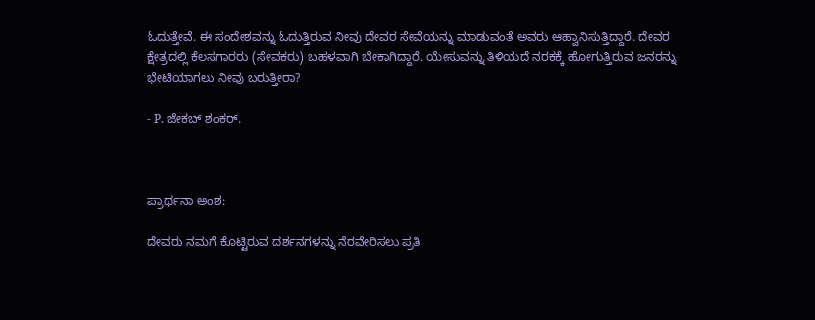ಓದುತ್ತೇವೆ. ಈ ಸಂದೇಶವನ್ನು ಓದುತ್ತಿರುವ ನೀವು ದೇವರ ಸೇವೆಯನ್ನು ಮಾಡುವಂತೆ ಅವರು ಆಹ್ವಾನಿಸುತ್ತಿದ್ದಾರೆ. ದೇವರ ಕ್ಷೇತ್ರದಲ್ಲಿ ಕೆಲಸಗಾರರು (ಸೇವಕರು) ಬಹಳವಾಗಿ ಬೇಕಾಗಿದ್ದಾರೆ. ಯೇಸುವನ್ನು ತಿಳಿಯದೆ ನರಕಕ್ಕೆ ಹೋಗುತ್ತಿರುವ ಜನರನ್ನು ಭೇಟಿಯಾಗಲು ನೀವು ಬರುತ್ತೀರಾ?

- P. ಜೇಕಬ್ ಶಂಕರ್.



ಪ್ರಾರ್ಥನಾ ಅಂಶ:

ದೇವರು ನಮಗೆ ಕೊಟ್ಟಿರುವ ದರ್ಶನಗಳನ್ನು ನೆರವೇರಿಸಲು ಪ್ರತಿ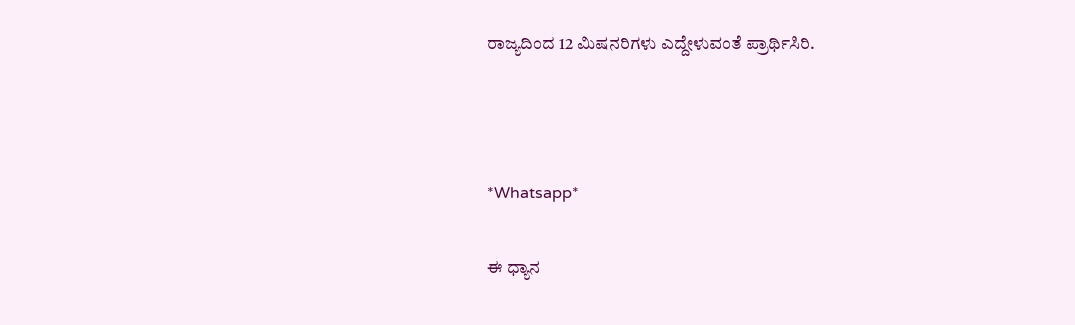ರಾಜ್ಯದಿಂದ 12 ಮಿಷನರಿಗಳು ಎದ್ದೇಳುವಂತೆ ಪ್ರಾರ್ಥಿಸಿರಿ.



*Whatsapp*

ಈ ಧ್ಯಾನ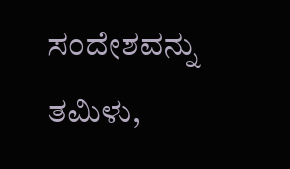ಸಂದೇಶವನ್ನು ತಮಿಳು,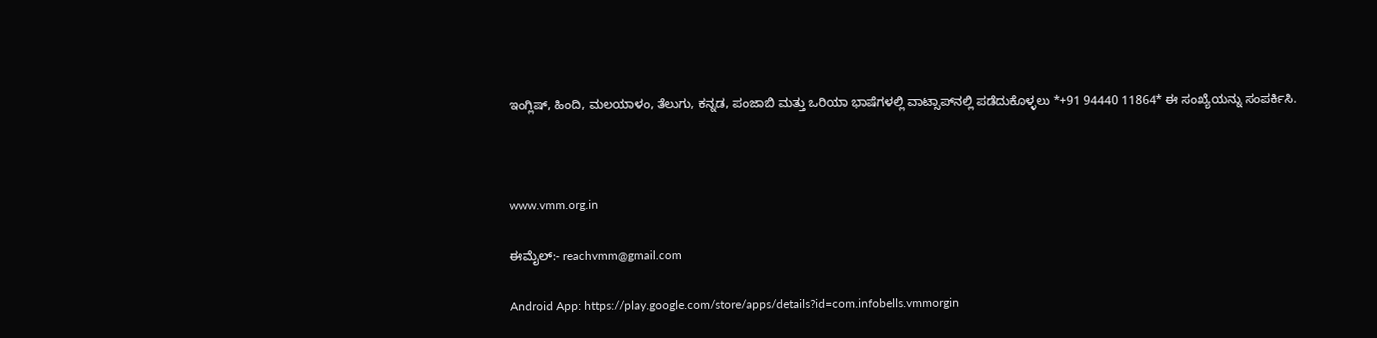ಇಂಗ್ಲಿಷ್, ಹಿಂದಿ, ಮಲಯಾಳಂ, ತೆಲುಗು, ಕನ್ನಡ, ಪಂಜಾಬಿ ಮತ್ತು ಒರಿಯಾ ಭಾಷೆಗಳಲ್ಲಿ ವಾಟ್ಸಾಪ್‌ನಲ್ಲಿ ಪಡೆದುಕೊಳ್ಳಲು *+91 94440 11864* ಈ ಸಂಖ್ಯೆಯನ್ನು ಸಂಪರ್ಕಿಸಿ.



www.vmm.org.in

ಈಮೈಲ್:- reachvmm@gmail.com

Android App: https://play.google.com/store/apps/details?id=com.infobells.vmmorgin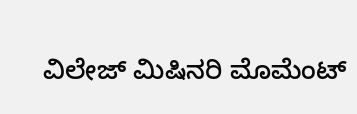ವಿಲೇಜ್ ಮಿಷಿನರಿ ಮೊಮೆಂಟ್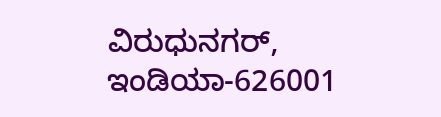ವಿರುಧುನಗರ್, ಇಂಡಿಯಾ-626001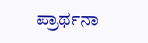ಪ್ರಾರ್ಥನಾ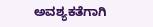ಅವಶ್ಯಕತೆಗಾಗಿ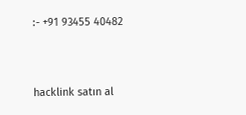:- +91 93455 40482



hacklink satın al